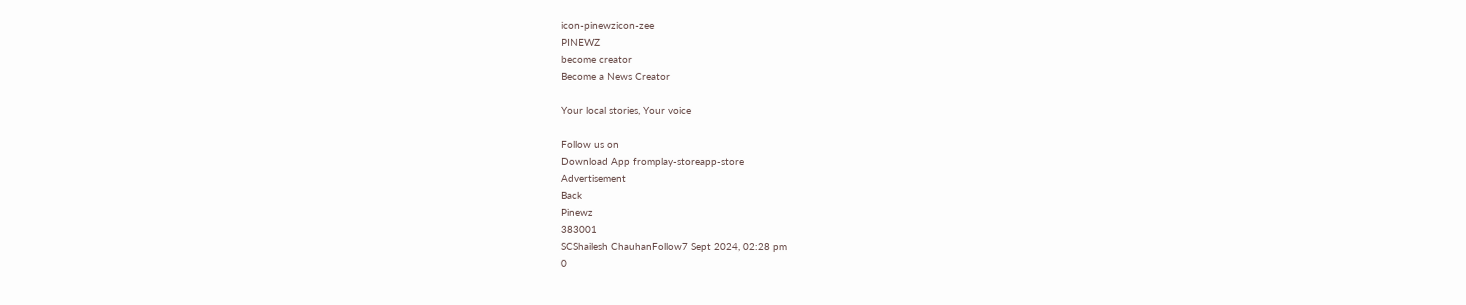icon-pinewzicon-zee
PINEWZ
become creator
Become a News Creator

Your local stories, Your voice

Follow us on
Download App fromplay-storeapp-store
Advertisement
Back
Pinewz
383001
SCShailesh ChauhanFollow7 Sept 2024, 02:28 pm
0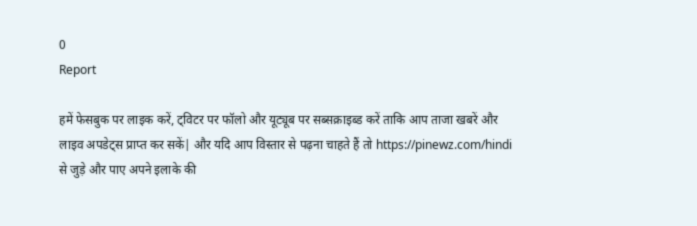0
Report

हमें फेसबुक पर लाइक करें, ट्विटर पर फॉलो और यूट्यूब पर सब्सक्राइब्ड करें ताकि आप ताजा खबरें और लाइव अपडेट्स प्राप्त कर सकें| और यदि आप विस्तार से पढ़ना चाहते हैं तो https://pinewz.com/hindi से जुड़े और पाए अपने इलाके की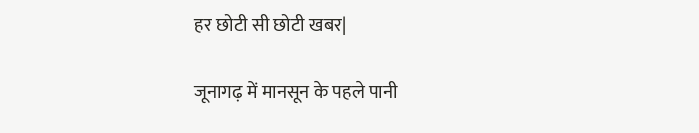हर छोटी सी छोटी खबर|

जूनागढ़ में मानसून के पहले पानी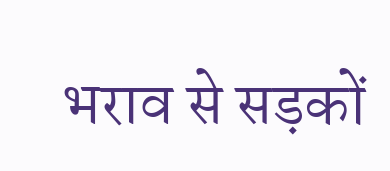भराव से सड़कों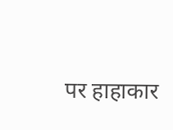पर हाहाकार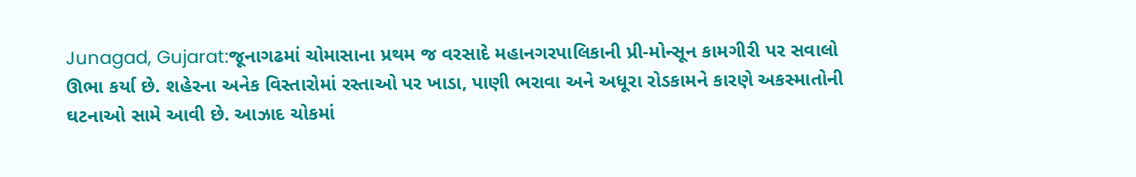Junagad, Gujarat:જૂનાગઢમાં ચોમાસાના પ્રથમ જ વરસાદે મહાનગરપાલિકાની પ્રી-મોન્સૂન કામગીરી પર સવાલો ઊભા કર્યા છે. શહેરના અનેક વિસ્તારોમાં રસ્તાઓ પર ખાડા, પાણી ભરાવા અને અધૂરા રોડકામને કારણે અકસ્માતોની ઘટનાઓ સામે આવી છે. આઝાદ ચોકમાં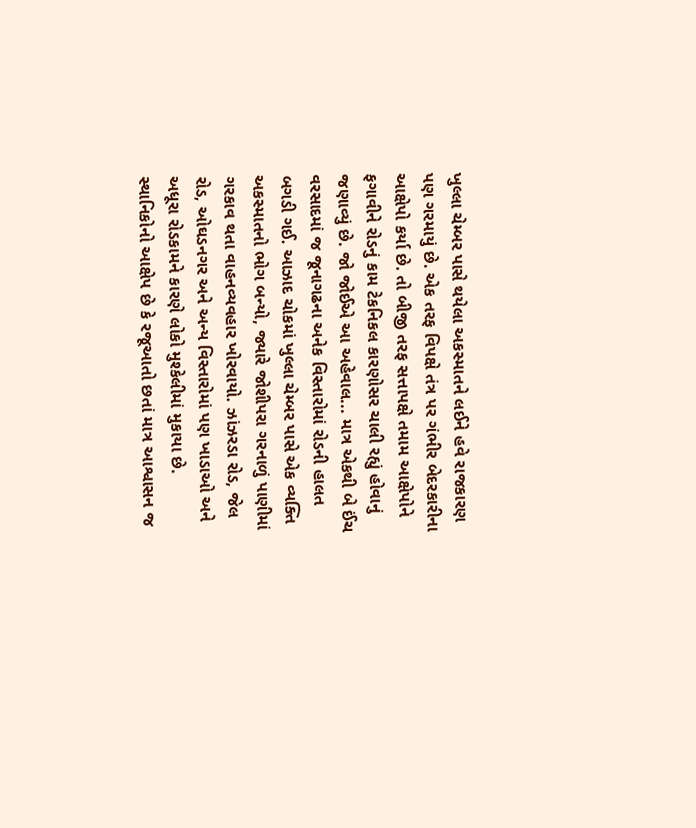ખુલ્લા ચેમ્બર પાસે થયેલા અકસ્માતને લઈને હવે રાજકારણ પણ ગરમાયું છે. એક તરફ વિપક્ષે તંત્ર પર ગંભીર બેદરકારીના આક્ષેપો કર્યા છે. તો બીજી તરફ સત્તાપક્ષે તમામ આક્ષેપોને ફગાવીને રોડનું કામ ટેકનિકલ કારણોસર ચાલી રહ્યું હોવાનું જણાવ્યું છે. જો જોઈએ આ અહેવાલ... માત્ર એકથી બે ઈંચ વરસાદમાં જ જૂનાગઢના અનેક વિસ્તારોમાં રોડની હાલત બગડી ગઈ. આઝાદ ચોકમાં ખુલ્લા ચેમ્બર પાસે એક વ્યક્તિ અકસ્માતનો ભોગ બન્યો, જ્યારે જોશીપરા ગરનાળું પાણીમાં ગરકાવ થતા વાહનવ્યવહાર ખોરવાયો. ઝાંઝરડા રોડ, જેલ રોડ, ઓઘડનગર અને અન્ય વિસ્તારોમાં પણ ખાડાઓ અને અધૂરા રોડકામને કારણે લોકો મુશ્કેલીમાં મુકાયા છે. સ્થાનિકોનો આક્ષેપ છે કે રજૂઆતો છતાં માત્ર આશ્વાસન જ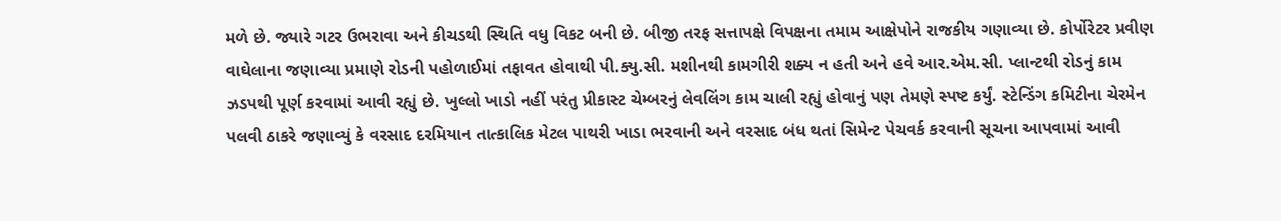મળે છે. જ્યારે ગટર ઉભરાવા અને કીચડથી સ્થિતિ વધુ વિકટ બની છે. બીજી તરફ સત્તાપક્ષે વિપક્ષના તમામ આક્ષેપોને રાજકીય ગણાવ્યા છે. કોર્પોરેટર પ્રવીણ વાઘેલાના જણાવ્યા પ્રમાણે રોડની પહોળાઈમાં તફાવત હોવાથી પી.ક્યુ.સી. મશીનથી કામગીરી શક્ય ન હતી અને હવે આર.એમ.સી. પ્લાન્ટથી રોડનું કામ ઝડપથી પૂર્ણ કરવામાં આવી રહ્યું છે. ખુલ્લો ખાડો નહીં પરંતુ પ્રીકાસ્ટ ચેમ્બરનું લેવલિંગ કામ ચાલી રહ્યું હોવાનું પણ તેમણે સ્પષ્ટ કર્યું. સ્ટેન્ડિંગ કમિટીના ચેરમેન પલવી ઠાકરે જણાવ્યું કે વરસાદ દરમિયાન તાત્કાલિક મેટલ પાથરી ખાડા ભરવાની અને વરસાદ બંધ થતાં સિમેન્ટ પેચવર્ક કરવાની સૂચના આપવામાં આવી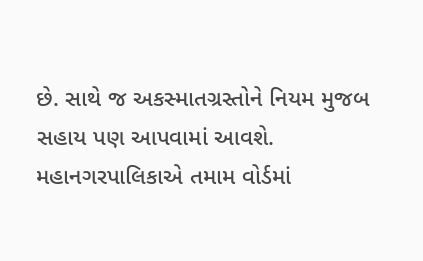છે. સાથે જ અકસ્માતગ્રસ્તોને નિયમ મુજબ સહાય પણ આપવામાં આવશે. મહાનગરપાલિકાએ તમામ વોર્ડમાં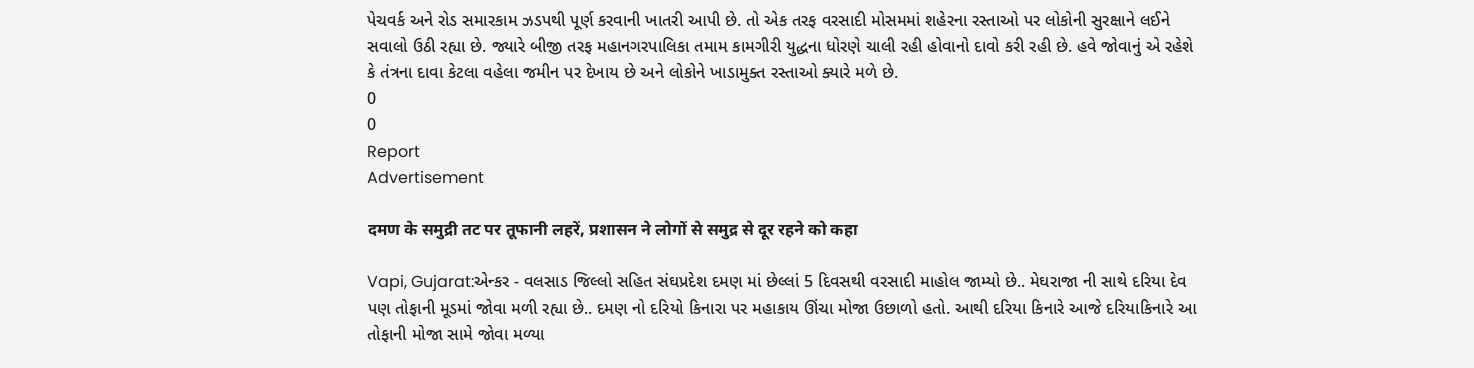પેચવર્ક અને રોડ સમારકામ ઝડપથી પૂર્ણ કરવાની ખાતરી આપી છે. તો એક તરફ વરસાદી મોસમમાં શહેરના રસ્તાઓ પર લોકોની સુરક્ષાને લઈને સવાલો ઉઠી રહ્યા છે. જ્યારે બીજી તરફ મહાનગરપાલિકા તમામ કામગીરી યુદ્ધના ધોરણે ચાલી રહી હોવાનો દાવો કરી રહી છે. હવે જોવાનું એ રહેશે કે તંત્રના દાવા કેટલા વહેલા જમીન પર દેખાય છે અને લોકોને ખાડામુક્ત રસ્તાઓ ક્યારે મળે છે.
0
0
Report
Advertisement

दमण के समुद्री तट पर तूफानी लहरें, प्रशासन ने लोगों से समुद्र से दूर रहने को कहा

Vapi, Gujarat:એન્કર - વલસાડ જિલ્લો સહિત સંઘપ્રદેશ દમણ માં છેલ્લાં 5 દિવસથી વરસાદી માહોલ જામ્યો છે.. મેઘરાજા ની સાથે દરિયા દેવ પણ તોફાની મૂડમાં જોવા મળી રહ્યા છે.. દમણ નો દરિયો કિનારા પર મહાકાય ઊંચા મોજા ઉછાળો હતો. આથી દરિયા કિનારે આજે દરિયાકિનારે આ તોફાની મોજા સામે જોવા મળ્યા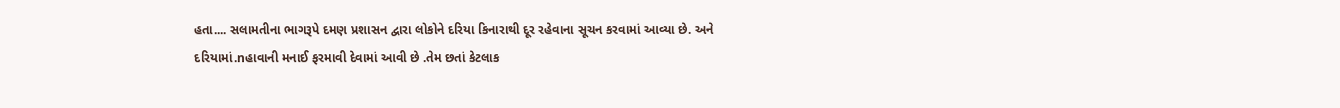હતા.... સલામતીના ભાગરૂપે દમણ પ્રશાસન દ્વારા લોકોને દરિયા કિનારાથી દૂર રહેવાના સૂચન કરવામાં આવ્યા છે. અને દરિયામાં.nહાવાની મનાઈ ફરમાવી દેવામાં આવી છે .તેમ છતાં કેટલાક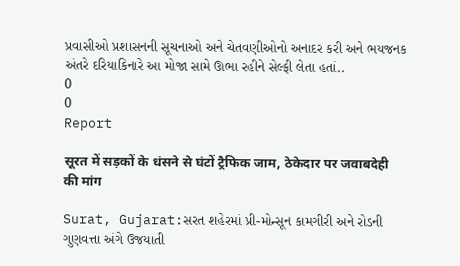પ્રવાસીઓ પ્રશાસનની સૂચનાઓ અને ચેતવણીઓનો અનાદર કરી અને ભયજનક અંતરે દરિયાકિનારે આ મોજા સામે ઊભા રહીને સેલ્ફી લેતા હતાં..
0
0
Report

सूरत में सड़कों के धंसने से घंटों ट्रैफिक जाम, ठेकेदार पर जवाबदेही की मांग

Surat, Gujarat:સરત શહેરમાં પ્રી-મોન્સૂન કામગીરી અને રોડની ગુણવત્તા અંગે ઉજયાતી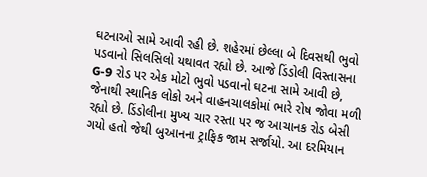ઘટનાઓ સામે આવી રહી છે. શહેરમાં છેલ્લા બે દિવસથી ભુવો પડવાનો સિલસિલો યથાવત રહ્યો છે. આજે ડિંડોલી વિસ્તાસના G-9 રોડ પર એક મોટો ભુવો પડવાનો ઘટના સામે આવી છે, જેનાથી સ્થાનિક લોકો અને વાહનચાલકોમાં ભારે રોષ જોવા મળી રહ્યો છે. ડિંડોલીના મુખ્ય ચાર રસ્તા પર જ આચાનક રોડ બેસી ગયો હતો જેથી બુઆનના ટ્રાફિક જામ સર્જાયો. આ દરમિયાન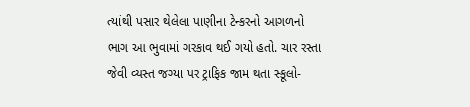ત્યાંથી પસાર થેલેલા પાણીના ટેન્કરનો આગળનો ભાગ આ ભુવામાં ગરકાવ થઈ ગયો હતો. ચાર રસ્તા જેવી વ્યસ્ત જગ્યા પર ટ્રાફિક જામ થતા સ્કૂલો-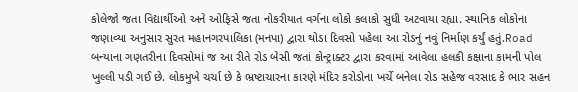કોલેજો જતા વિદ્યાર્થીઓ અને ઓફિસે જતા નોકરીયાત વર્ગના લોકો કલાકો સુધી અટવાયા રહ્યા. સ્થાનિક લોકોના જણાવ્યા અનુસાર સુરત મહાનગરપાલિકા (મનપા) દ્વારા થોડા દિવસો પહેલા આ રોડનું નવું નિર્માણ કર્યું હતું.Road બન્યાના ગણતરીના દિવસોમાં જ આ રીતે રોડ બેસી જતાં કોન્ટ્રાક્ટર દ્વારા કરવામાં આવેલા હલકી કક્ષાના કામની પોલ ખુલ્લી પડી ગઈ છે. લોકમુખે ચર્ચા છે કે ભ્રષ્ટાચારના કારણે મંદિર કરોડોના ખર્ચે બનેલા રોડ સહેજ વરસાદ કે ભાર સહન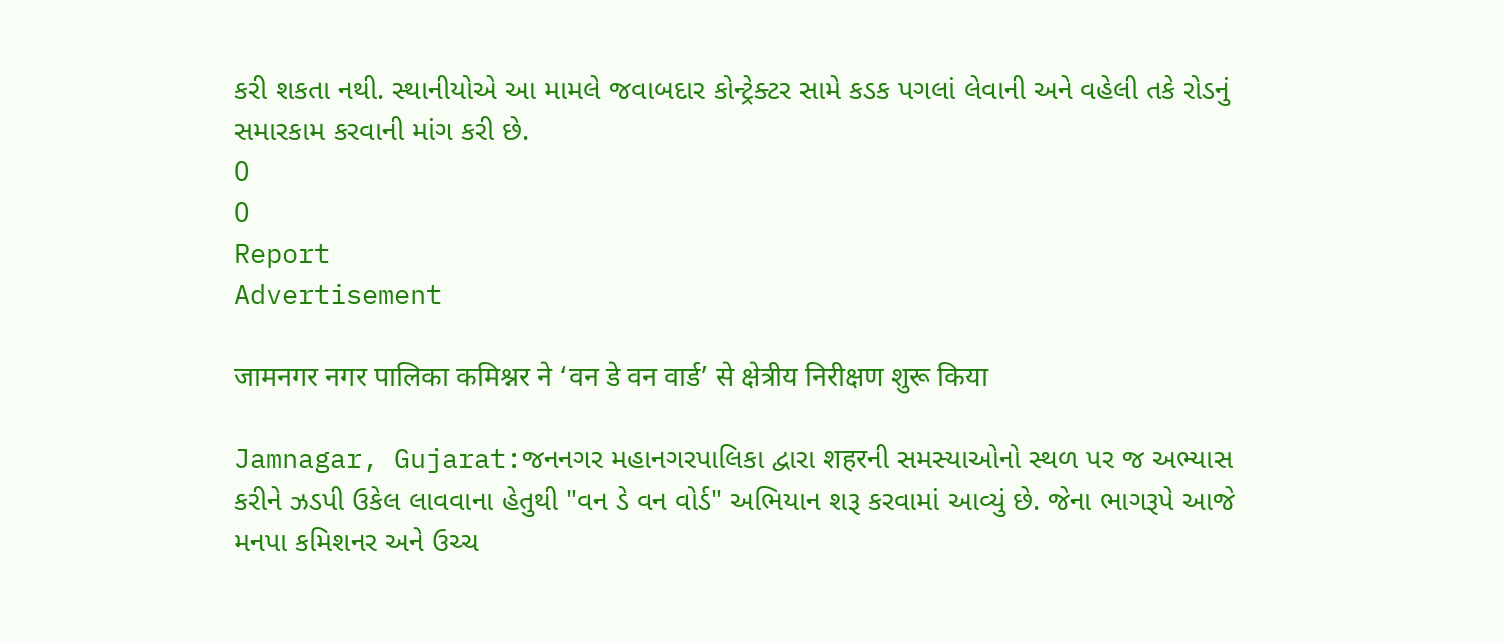કરી શકતા નથી. સ્થાનીયોએ આ મામલે જવાબદાર કોન્ટ્રેક્ટર સામે કડક પગલાં લેવાની અને વહેલી તકે રોડનું સમારકામ કરવાની માંગ કરી છે.
0
0
Report
Advertisement

जामनगर नगर पालिका कमिश्नर ने ‘वन डे वन वार्ड’ से क्षेत्रीय निरीक्षण शुरू किया

Jamnagar, Gujarat:જનનગર મહાનગરપાલિકા દ્વારા शहरની સમસ્યાઓનો સ્થળ પર જ અભ્યાસ કરીને ઝડપી ઉકેલ લાવવાના હેતુથી "વન ડે વન વોર્ડ" અભિયાન શરૂ કરવામાં આવ્યું છે. જેના ભાગરૂપે આજે મનપા કમિશનર અને ઉચ્ચ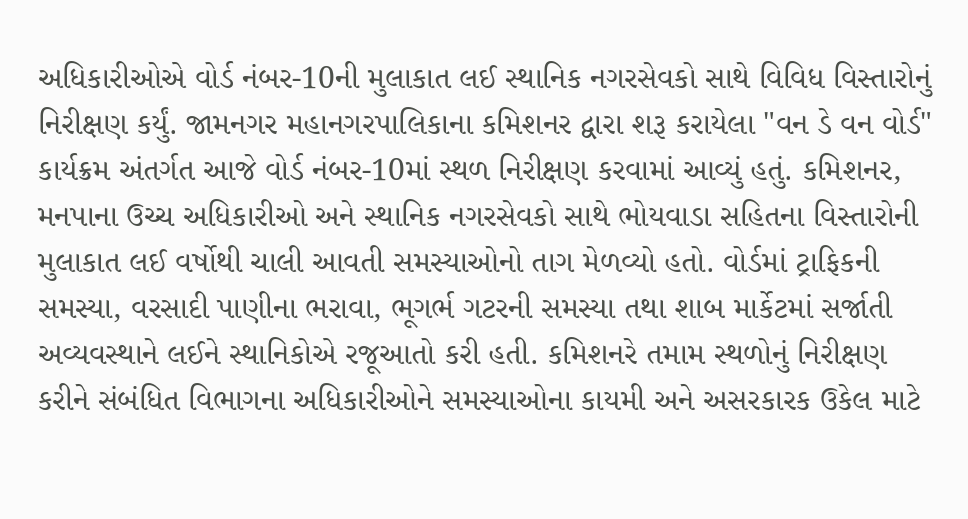અધિકારીઓએ વોર્ડ નંબર-10ની મુલાકાત લઈ સ્થાનિક નગરસેવકો સાથે વિવિધ વિસ્તારોનું નિરીક્ષણ કર્યું. જામનગર મહાનગરપાલિકાના કમિશનર દ્વારા શરૂ કરાયેલા "વન ડે વન વોર્ડ" કાર્યક્રમ અંતર્ગત આજે વોર્ડ નંબર-10માં સ્થળ નિરીક્ષણ કરવામાં આવ્યું હતું. કમિશનર, મનપાના ઉચ્ચ અધિકારીઓ અને સ્થાનિક નગરસેવકો સાથે ભોયવાડા સહિતના વિસ્તારોની મુલાકાત લઈ વર્ષોથી ચાલી આવતી સમસ્યાઓનો તાગ મેળવ્યો હતો. વોર્ડમાં ટ્રાફિકની સમસ્યા, વરસાદી પાણીના ભરાવા, ભૂગર્ભ ગટરની સમસ્યા તથા શાબ માર્કેટમાં સર્જાતી અવ્યવસ્થાને લઈને સ્થાનિકોએ રજૂઆતો કરી હતી. કમિશનરે તમામ સ્થળોનું નિરીક્ષણ કરીને સંબંધિત વિભાગના અધિકારીઓને સમસ્યાઓના કાયમી અને અસરકારક ઉકેલ માટે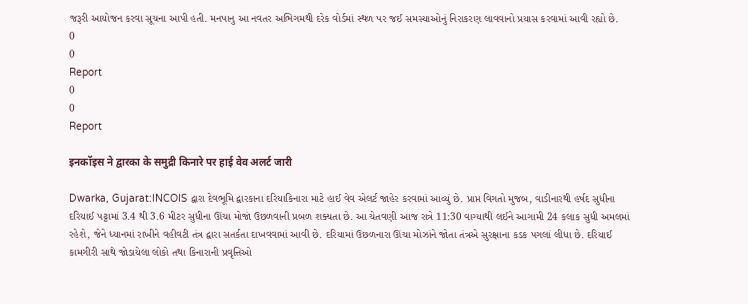જરૂરી આયોજન કરવા સૂચના આપી હતી. મનપાનુ આ નવતર અભિગમથી દરેક વોર્ડમાં સ્થળ પર જઈ સમસ્યાઓનું નિરાકરણ લાવવાનો પ્રયાસ કરવામાં આવી રહ્યો છે.
0
0
Report
0
0
Report

इनकॉइस ने द्वारका के समुद्री किनारे पर हाई वेव अलर्ट जारी

Dwarka, Gujarat:INCOIS દ્વારા દેવભૂમિ દ્વારકાના દરિયાકિનારા માટે હાઈ વેવ એલર્ટ જાહેર કરવામાં આવ્યું છે. પ્રાપ્ત વિગતો મુજબ, વાડીનારથી હર્ષદ સુધીના દરિયાઈ પટ્ટામાં 3.4 થી 3.6 મીટર સુધીના ઊંચા મોજાં ઉછળવાની પ્રબળ શક્યતા છે. આ ચેતવણી આજ રાત્રે 11:30 વાગ્યાથી લઈને આગામી 24 કલાક સુધી અમલમાં રહેશે, જેને ધ્યાનમાં રાખીને વહીવટી તંત્ર દ્વારા સતર્કતા દાખવવામાં આવી છે. દરિયામાં ઉછળનારા ઊંચા મોઝાંને જોતા તંત્રએ સુરક્ષાના કડક પગલાં લીધા છે. દરિયાઈ કામગીરી સાથે જોડાયેલા લોકો તથા કિનારાની પ્રવૃત્તિઓ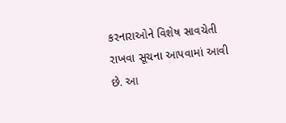કરનારાઓને વિશેષ સાવચેતી રાખવા સૂચના આપવામાં આવી છે. આ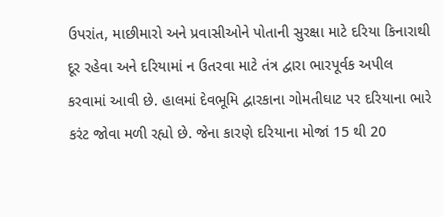ઉપરાંત, માછીમારો અને પ્રવાસીઓને પોતાની સુરક્ષા માટે દરિયા કિનારાથી દૂર રહેવા અને દરિયામાં ન ઉતરવા માટે તંત્ર દ્વારા ભારપૂર્વક અપીલ કરવામાં આવી છે. હાલમાં દેવભૂમિ દ્વારકાના ગોમતીઘાટ પર દરિયાના ભારે કરંટ જોવા મળી રહ્યો છે. જેના કારણે દરિયાના મોજાં 15 થી 20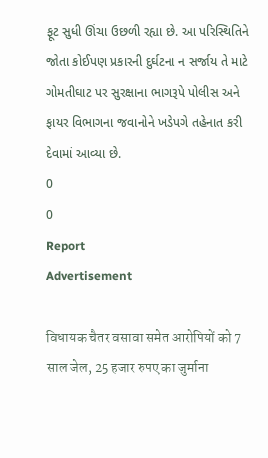ફૂટ સુધી ઊંચા ઉછળી રહ્યા છે. આ પરિસ્થિતિને જોતા કોઈપણ પ્રકારની દુર્ઘટના ન સર્જાય તે માટે ગોમતીઘાટ પર સુરક્ષાના ભાગરૂપે પોલીસ અને ફાયર વિભાગના જવાનોને ખડેપગે તહેનાત કરી દેવામાં આવ્યા છે.
0
0
Report
Advertisement

विधायक चैतर वसावा समेत आरोपियों को 7 साल जेल, 25 हजार रुपए का जुर्माना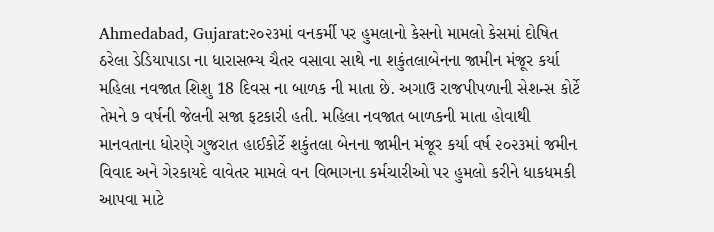Ahmedabad, Gujarat:૨૦૨૩માં વનકર્મી પર હુમલાનો કેસનો મામલો કેસમાં દોષિત ઠરેલા ડેડિયાપાડા ના ધારાસભ્ય ચૈતર વસાવા સાથે ના શકુંતલાબેનના જામીન મંજૂર કર્યા મહિલા નવજાત શિશુ 18 દિવસ ના બાળક ની માતા છે. અગાઉ રાજપીપળાની સેશન્સ કોર્ટે તેમને ૭ વર્ષની જેલની સજા ફટકારી હતી. મહિલા નવજાત બાળકની માતા હોવાથી માનવતાના ધોરણે ગુજરાત હાઈકોર્ટે શકુંતલા બેનના જામીન મંજૂર કર્યા વર્ષ ૨૦૨૩માં જમીન વિવાદ અને ગેરકાયદે વાવેતર મામલે વન વિભાગના કર્મચારીઓ પર હુમલો કરીને ધાકધમકી આપવા માટે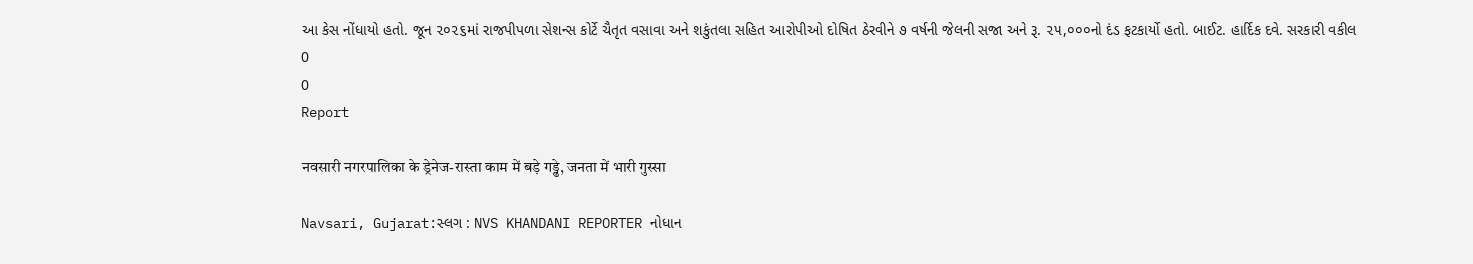આ કેસ નોંધાયો હતો. જૂન ૨૦૨૬માં રાજપીપળા સેશન્સ કોર્ટે ચૈતૃત વસાવા અને શકુંતલા સહિત આરોપીઓ દોષિત ઠેરવીને ૭ વર્ષની જેલની સજા અને રૂ. ૨૫,૦૦૦નો દંડ ફટકાર્યો હતો. બાઈટ. હાર્દિક દવે. સરકારી વકીલ
0
0
Report

नवसारी नगरपालिका के ड्रेनेज-रास्ता काम में बड़े गड्ढे, जनता में भारी गुस्सा

Navsari, Gujarat:સ્લગ : NVS KHANDANI REPORTER નોધાન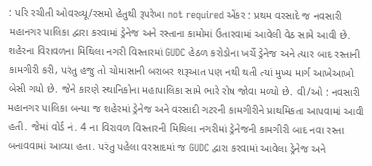: પરિ રચીતી ઓવરવ્યૂ/રસમો હેતુથી રૂપરેખા not required એંકર : પ્રથમ વરસાદે જ નવસારી મહાનગર પાલિકા દ્વારા કરવામાં ડ્રેનેજ અને રસ્તાના કામોમાં ઉતારવામાં આવેલી વેઠ સામે આવી છે. શહેરના વિરાવળના મિથિલા નગરી વિસ્તારમાં GUDC હેઠળ કરોડોના ખર્ચે ડ્રેનેજ અને ત્યાર બાદ રસ્તાની કામગીરી કરી, પરંતુ હજુ તો ચોમાસાની બરાબર શરૂઆત પણ નથી થતી ત્યાં મુખ્ય માર્ગ આખેઆખો બેસી ગયો છે. જેને કારણે સ્થાનિકોના મહાપાલિકા સામે ભારે રોષ જોવા મળ્યો છે. વી/ઓ : નવસારી મહાનગર પાલિકા બન્યા જ શહેરમાં ડ્રેનેજ અને વરસાદી ગટરની કામગીરીને પ્રાથમિકતા આપવામાં આવી હતી. જેમાં વોર્ડ નં. 4 ના વિરાવળ વિસ્તારની મિથિલા નગરીમાં ડ્રેનેજની કામગીરી બાદ નવા રસ્તા બનાવવામાં આવ્યા હતા. પરંતુ પહેલા વરસાદમાં જ GUDC દ્વારા કરવામાં આવેલા ડ્રેનેજ અને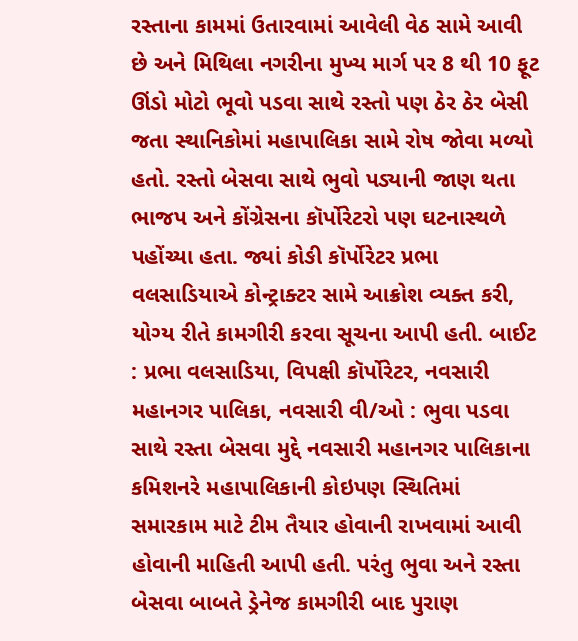રસ્તાના કામમાં ઉતારવામાં આવેલી વેઠ સામે આવી છે અને મિથિલા નગરીના મુખ્ય માર્ગ પર 8 થી 10 ફૂટ ઊંડો મોટો ભૂવો પડવા સાથે રસ્તો પણ ઠેર ઠેર બેસી જતા સ્થાનિકોમાં મહાપાલિકા સામે રોષ જોવા મળ્યો હતો. રસ્તો બેસવા સાથે ભુવો પડ્યાની જાણ થતા ભાજપ અને કોંગ્રેસના કૉર્પોરેટરો પણ ઘટનાસ્થળે પહોંચ્યા હતા. જ્યાં કોઙી કૉર્પોરેટર પ્રભા વલસાડિયાએ કોન્ટ્રાક્ટર સામે આક્રોશ વ્યક્ત કરી, યોગ્ય રીતે કામગીરી કરવા સૂચના આપી હતી. બાઈટ : પ્રભા વલસાડિયા, વિપક્ષી કૉર્પોરેટર, નવસારી મહાનગર પાલિકા, નવસારી વી/ઓ : ભુવા પડવા સાથે રસ્તા બેસવા મુદ્દે નવસારી મહાનગર પાલિકાના કમિશનરે મહાપાલિકાની કોઇપણ સ્થિતિમાં સમારકામ માટે ટીમ તૈયાર હોવાની રાખવામાં આવી હોવાની માહિતી આપી હતી. પરંતુ ભુવા અને રસ્તા બેસવા બાબતે ડ્રેનેજ કામગીરી બાદ પુરાણ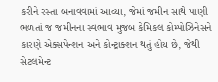કરીને રસ્તા બનાવવામાં આવ્યા, જેમાં જમીન સાથે પાણી ભળતાં જ જમીનના સ્વભાવ મુજબ કેમિકલ કોમ્પોઝિનેસને કારણે એક્સપેન્શન અને કોન્ટ્રાક્શન થતું હોય છે, જેથી સેટલમેન્ટ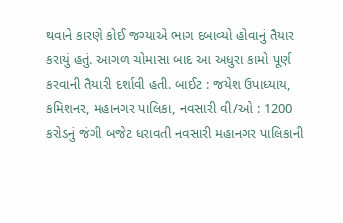થવાને કારણે કોઈ જગ્યાએ ભાગ દબાવ્યો હોવાનું તૈયાર કરાયું હતું. આગળ ચોમાસા બાદ આ અધુરા કામો પૂર્ણ કરવાની તૈયારી દર્શાવી હતી. બાઈટ : જયેશ ઉપાધ્યાય, કમિશનર, મહાનગર પાલિકા, નવસારી વી/ઓ : 1200 કરોડનું જંગી બજેટ ધરાવતી નવસારી મહાનગર પાલિકાની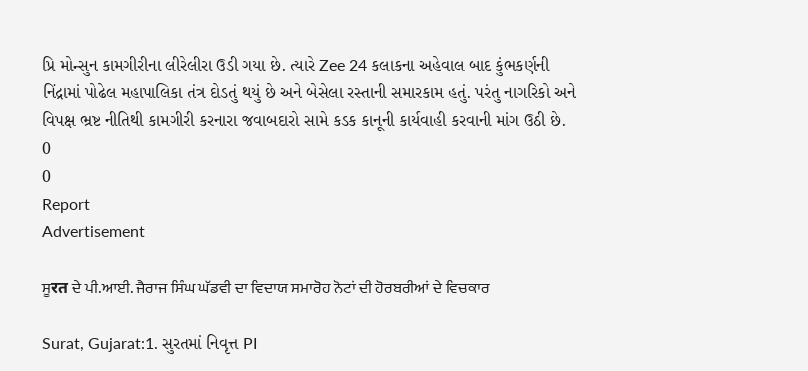પ્રિ મોન્સુન કામગીરીના લીરેલીરા ઉડી ગયા છે. ત્યારે Zee 24 કલાકના અહેવાલ બાદ કુંભકર્ણની નિંદ્રામાં પોઢેલ મહાપાલિકા તંત્ર દોડતું થયું છે અને બેસેલા રસ્તાની સમારકામ હતું. પરંતુ નાગરિકો અને વિપક્ષ ભ્રષ્ટ નીતિથી કામગીરી કરનારા જવાબદારો સામે કડક કાનૂની કાર્યવાહી કરવાની માંગ ઉઠી છે.
0
0
Report
Advertisement

ਸੂरत ਦੇ ਪੀ.ਆਈ. ਜੈਰਾਜ ਸਿੰਘ ਘੱਡਵੀ ਦਾ ਵਿਦਾਯ ਸਮਾਰੋਹ ਨੋਟਾਂ ਦੀ ਹੋਰਬਰੀਆਂ ਦੇ ਵਿਚਕਾਰ

Surat, Gujarat:1. સુરતમાં નિવૃત્ત PI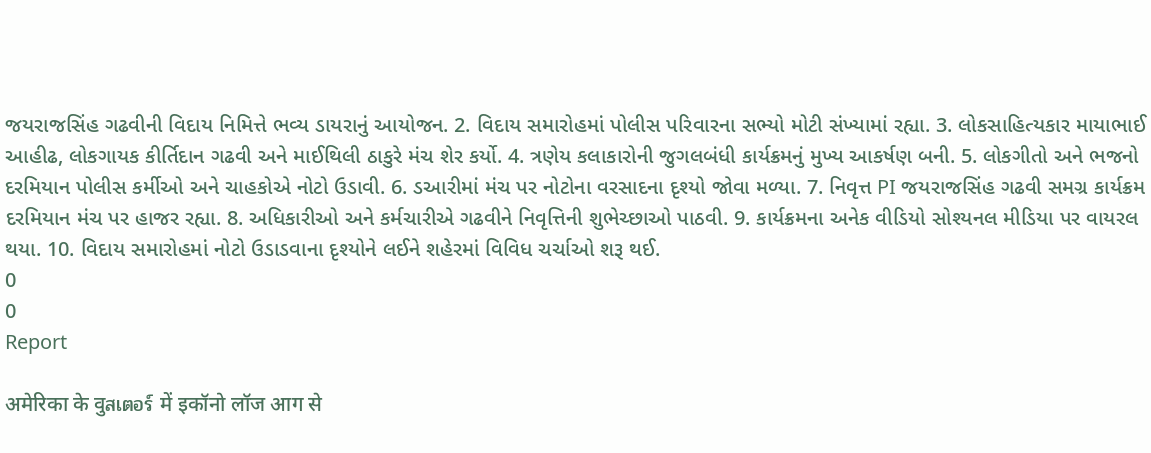જયરાજસિંહ ગઢવીની વિદાય નિમિત્તે ભવ્ય ડાયરાનું આયોજન. 2. વિદાય સમારોહમાં પોલીસ પરિવારના સભ્યો મોટી સંખ્યામાં રહ્યા. 3. લોકસાહિત્યકાર માયાભાઈ આહીઢ, લોકગાયક કીર્તિદાન ગઢવી અને માઈથિલી ઠાકુરે મંચ શેર કર્યો. 4. ત્રણેય કલાકારોની જુગલબંધી કાર્યક્રમનું મુખ્ય આકર્ષણ બની. 5. લોકગીતો અને ભજનો દરમિયાન પોલીસ કર્મીઓ અને ચાહકોએ નોટો ઉડાવી. 6. ડઆરીમાં મંચ પર નોટોના વરસાદના દૃશ્યો જોવા મળ્યા. 7. નિવૃત્ત PI જયરાજસિંહ ગઢવી સમગ્ર કાર્યક્રમ દરમિયાન મંચ પર હાજર રહ્યા. 8. અધિકારીઓ અને કર્મચારીએ ગઢવીને નિવૃત્તિની શુભેચ્છાઓ પાઠવી. 9. કાર્યક્રમના અનેક વીડિયો સોશ્યનલ મીડિયા પર વાયરલ થયા. 10. વિદાય સમારોહમાં નોટો ઉડાડવાના દૃશ્યોને લઈને શહેરમાં વિવિધ ચર્ચાઓ શરૂ થઈ.
0
0
Report

अमेरिका के वुสเตอร์ में इकॉनो लॉज आग से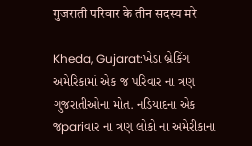गुजराती परिवार के तीन सदस्य मरे

Kheda, Gujarat:ખેડા બ્રેકિંગ અમેરિકામાં એક જ પરિવાર ના ત્રણ ગુજરાતીઓના મોત. નડિયાદના એક જpariવાર ના ત્રણ લોકો ના અમેરીકાના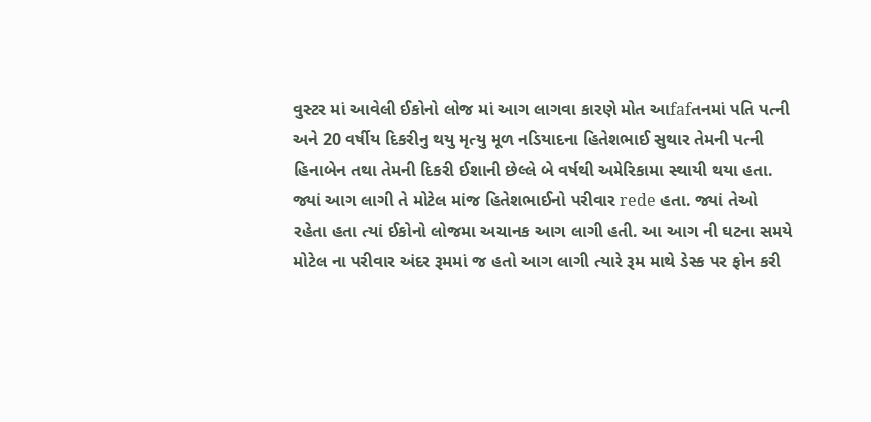વુસ્ટર માં આવેલી ઈકોનો લોજ માં આગ લાગવા કારણે મોત આfafતનમાં પતિ પત્ની અને 20 વર્ષીય દિકરીનુ થયુ મૃત્યુ મૂળ નડિયાદના હિતેશભાઈ સુથાર તેમની પત્ની હિનાબેન તથા તેમની દિકરી ઈશાની છેલ્લે બે વર્ષથી અમેરિકામા સ્થાયી થયા હતા. જ્યાં આગ લાગી તે મોટેલ માંજ હિતેશભાઈનો પરીવાર rede હતા. જ્યાં તેઓ રહેતા હતા ત્યાં ઈકોનો લોજમા અચાનક આગ લાગી હતી. આ આગ ની ઘટના સમયે મોટેલ ના પરીવાર અંદર રૂમમાં જ હતો આગ લાગી ત્યારે રૂમ માથે ડેસ્ક પર ફોન કરી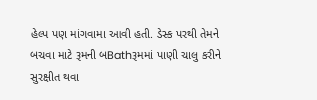હેલ્પ પણ માંગવામા આવી હતી. ડેસ્ક પરથી તેમને બચવા માટે રૂમની બBathરૂમમાં પાણી ચાલુ કરીને સુરક્ષીત થવા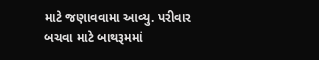માટે જણાવવામા આવ્યુ. પરીવાર બચવા માટે બાથરૂમમાં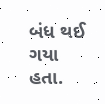બંધ થઈ ગયા હતા.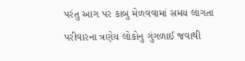પરંતુ આગ પર કાબુ મેળવવામાં સમય લાગતા પરીવારના ત્રણેય લોકોનુ ગુંગળાઈ જવાથી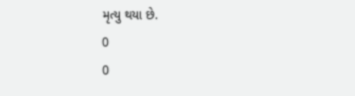મૃત્યુ થયા છે.
0
0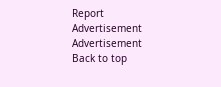Report
Advertisement
Advertisement
Back to top